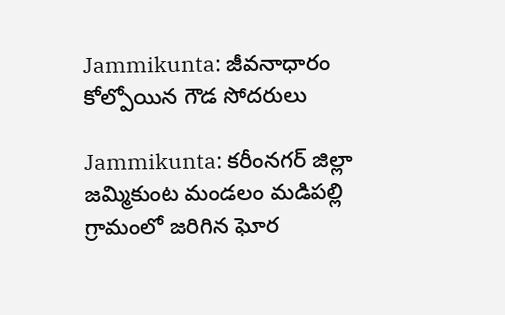Jammikunta: జీవనాధారం కోల్పోయిన గౌడ సోదరులు

Jammikunta: కరీంనగర్ జిల్లా జమ్మికుంట మండలం మడిపల్లి గ్రామంలో జరిగిన ఘోర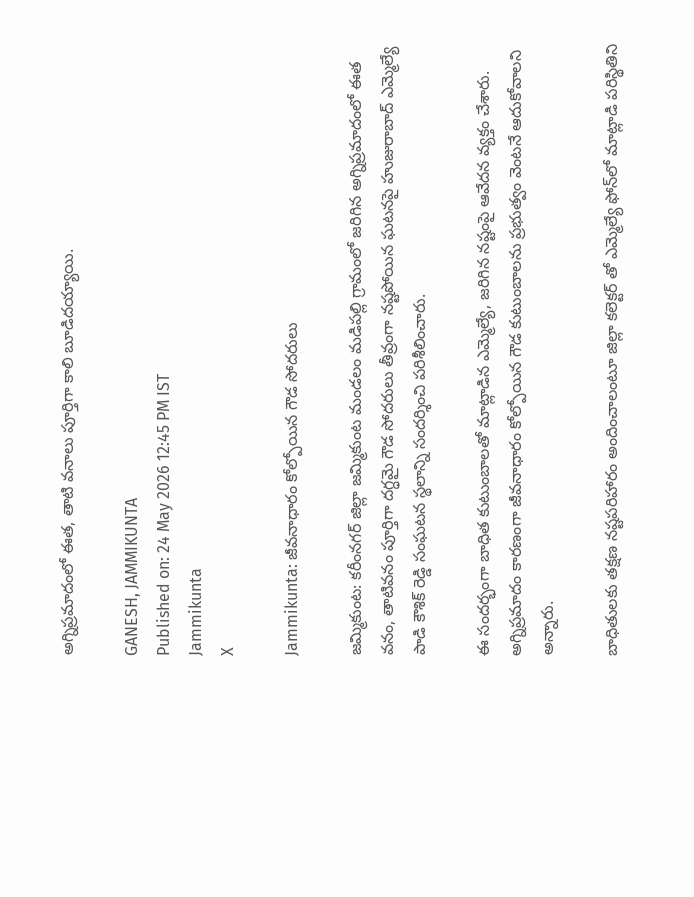అగ్నిప్రమాదంలో ఈత, తాటి వనాలు పూర్తిగా కాలి బూడిదయ్యాయి.

GANESH, JAMMIKUNTA
Published on: 24 May 2026 12:45 PM IST
Jammikunta
X

Jammikunta: జీవనాధారం కోల్పోయిన గౌడ సోదరులు

జమ్మికుంట: కరీంనగర్ జిల్లా జమ్మికుంట మండలం మడిపల్లి గ్రామంలో జరిగిన అగ్నిప్రమాదంలో ఈత వనం, తాటివనం పూర్తిగా దగ్ధమై గౌడ సోదరులు తీవ్రంగా నష్టపోయిన ఘటనపై హుజురాబాద్ ఎమ్మెల్యే పాడి కౌశిక్ రెడ్డి సంఘటన స్థలాన్ని సందర్శించి పరిశీలించారు.

ఈ సందర్భంగా బాధిత కుటుంబాలతో మాట్లాడిన ఎమ్మెల్యే, జరిగిన నష్టంపై ఆవేదన వ్యక్తం చేశారు. అగ్నిప్రమాదం కారణంగా జీవనాధారం కోల్పోయిన గౌడ కుటుంబాలను ప్రభుత్వం వెంటనే ఆదుకోవాలని అన్నారు.

బాధితులకు తక్షణ నష్టపరిహారం అందించాలంటూ జిల్లా కలెక్టర్ తో ఎమ్మెల్యే ఫోన్‌లో మాట్లాడి పరిస్థితిని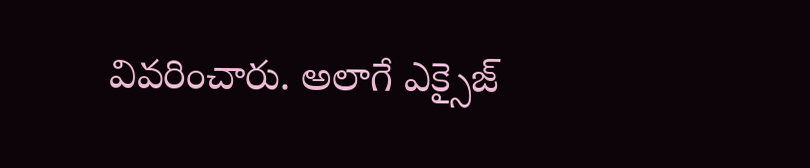వివరించారు. అలాగే ఎక్సైజ్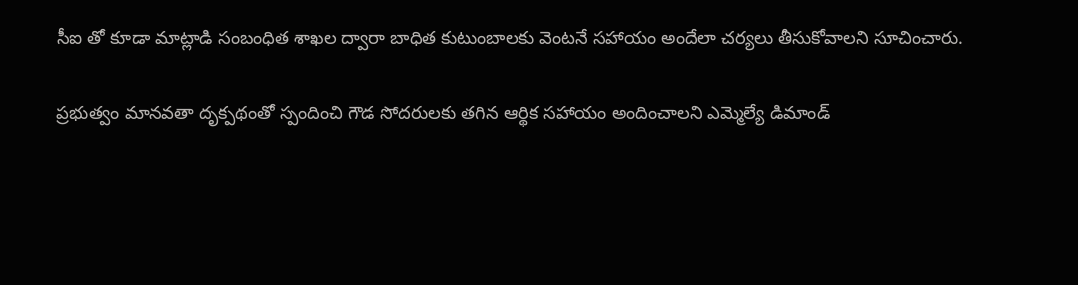సీఐ తో కూడా మాట్లాడి సంబంధిత శాఖల ద్వారా బాధిత కుటుంబాలకు వెంటనే సహాయం అందేలా చర్యలు తీసుకోవాలని సూచించారు.

ప్రభుత్వం మానవతా దృక్పథంతో స్పందించి గౌడ సోదరులకు తగిన ఆర్థిక సహాయం అందించాలని ఎమ్మెల్యే డిమాండ్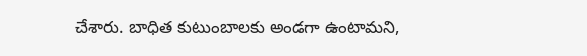చేశారు. బాధిత కుటుంబాలకు అండగా ఉంటామని,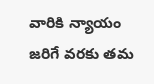వారికి న్యాయం జరిగే వరకు తమ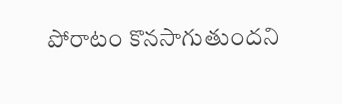పోరాటం కొనసాగుతుందని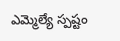ఎమ్మెల్యే స్పష్టం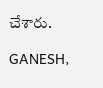చేశారు.

GANESH,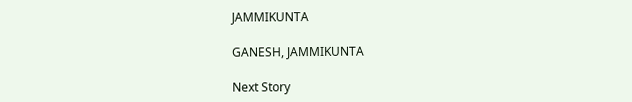JAMMIKUNTA

GANESH, JAMMIKUNTA

Next Story